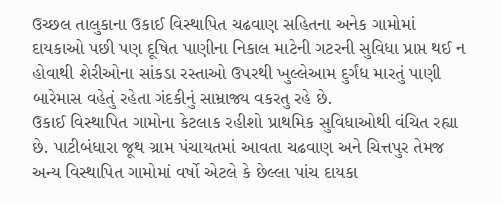ઉચ્છલ તાલુકાના ઉકાઈ વિસ્થાપિત ચઢવાણ સહિતના અનેક ગામોમાં દાયકાઓ પછી પણ દૂષિત પાણીના નિકાલ માટેની ગટરની સુવિધા પ્રાપ્ત થઈ ન હોવાથી શેરીઓના સાંકડા રસ્તાઓ ઉપરથી ખુલ્લેઆમ દુર્ગંધ મારતું પાણી બારેમાસ વહેતું રહેતા ગંદકીનું સામ્રાજ્ય વકરતુ રહે છે.
ઉકાઈ વિસ્થાપિત ગામોના કેટલાક રહીશો પ્રાથમિક સુવિધાઓથી વંચિત રહ્યા છે. પાટીબંધારા જૂથ ગ્રામ પંચાયતમાં આવતા ચઢવાણ અને ચિત્તપુર તેમજ અન્ય વિસ્થાપિત ગામોમાં વર્ષો એટલે કે છેલ્લા પાંચ દાયકા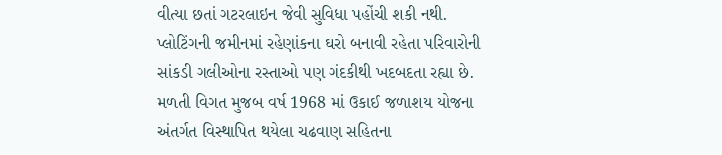વીત્યા છતાં ગટરલાઇન જેવી સુવિધા પહોંચી શકી નથી. પ્લોટિંગની જમીનમાં રહેણાંકના ઘરો બનાવી રહેતા પરિવારોની સાંકડી ગલીઓના રસ્તાઓ પણ ગંદકીથી ખદબદતા રહ્યા છે. મળતી વિગત મુજબ વર્ષ 1968 માં ઉકાઈ જળાશય યોજના અંતર્ગત વિસ્થાપિત થયેલા ચઢવાણ સહિતના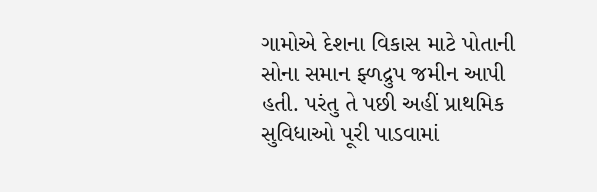ગામોએ દેશના વિકાસ માટે પોતાની સોના સમાન ફ્ળદ્રુપ જમીન આપી હતી. પરંતુ તે પછી અહીં પ્રાથમિક સુવિધાઓ પૂરી પાડવામાં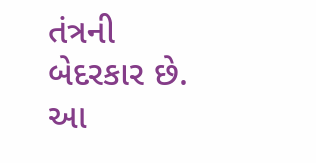તંત્રની બેદરકાર છે. આ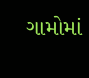ગામોમાં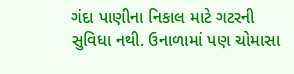ગંદા પાણીના નિકાલ માટે ગટરની સુવિધા નથી. ઉનાળામાં પણ ચોમાસા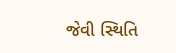જેવી સ્થિતિ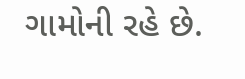ગામોની રહે છે.